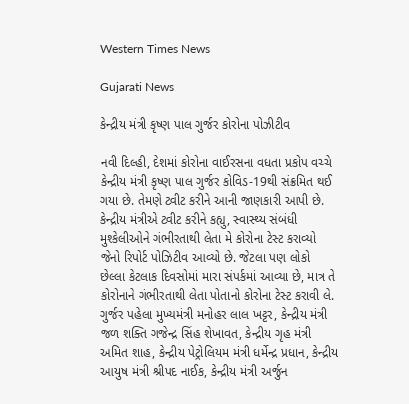Western Times News

Gujarati News

કેન્દ્રીય મંત્રી કૃષ્ણ પાલ ગુર્જર કોરોના પોઝીટીવ

નવી દિલ્હી, દેશમાં કોરોના વાઈરસના વધતા પ્રકોપ વચ્ચે કેન્દ્રીય મંત્રી કૃષ્ણ પાલ ગુર્જર કોવિડ-19થી સંક્રમિત થઈ ગયા છે. તેમણે ટ્વીટ કરીને આની જાણકારી આપી છે.  કેન્દ્રીય મંત્રીએ ટ્વીટ કરીને કહ્યુ, સ્વાસ્થ્ય સંબંધી મુશ્કેલીઓને ગંભીરતાથી લેતા મે કોરોના ટેસ્ટ કરાવ્યો જેનો રિપોર્ટ પોઝિટીવ આવ્યો છે. જેટલા પણ લોકો છેલ્લા કેટલાક દિવસોમાં મારા સંપર્કમાં આવ્યા છે, માત્ર તે કોરોનાને ગંભીરતાથી લેતા પોતાનો કોરોના ટેસ્ટ કરાવી લે. ગુર્જર પહેલા મુખ્યમંત્રી મનોહર લાલ ખટ્ટર, કેન્દ્રીય મંત્રી જળ શક્તિ ગજેન્દ્ર સિંહ શેખાવત, કેન્દ્રીય ગૃહ મંત્રી અમિત શાહ, કેન્દ્રીય પેટ્રોલિયમ મંત્રી ધર્મેન્દ્ર પ્રધાન, કેન્દ્રીય આયુષ મંત્રી શ્રીપદ નાઈક, કેન્દ્રીય મંત્રી અર્જુન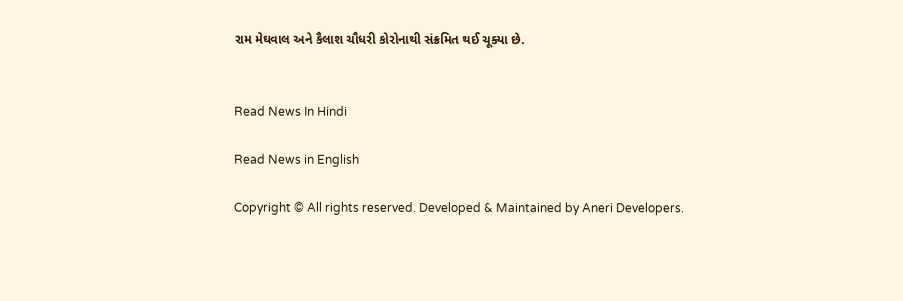રામ મેઘવાલ અને કૈલાશ ચૌધરી કોરોનાથી સંક્રમિત થઈ ચૂક્યા છે.


Read News In Hindi

Read News in English

Copyright © All rights reserved. Developed & Maintained by Aneri Developers.